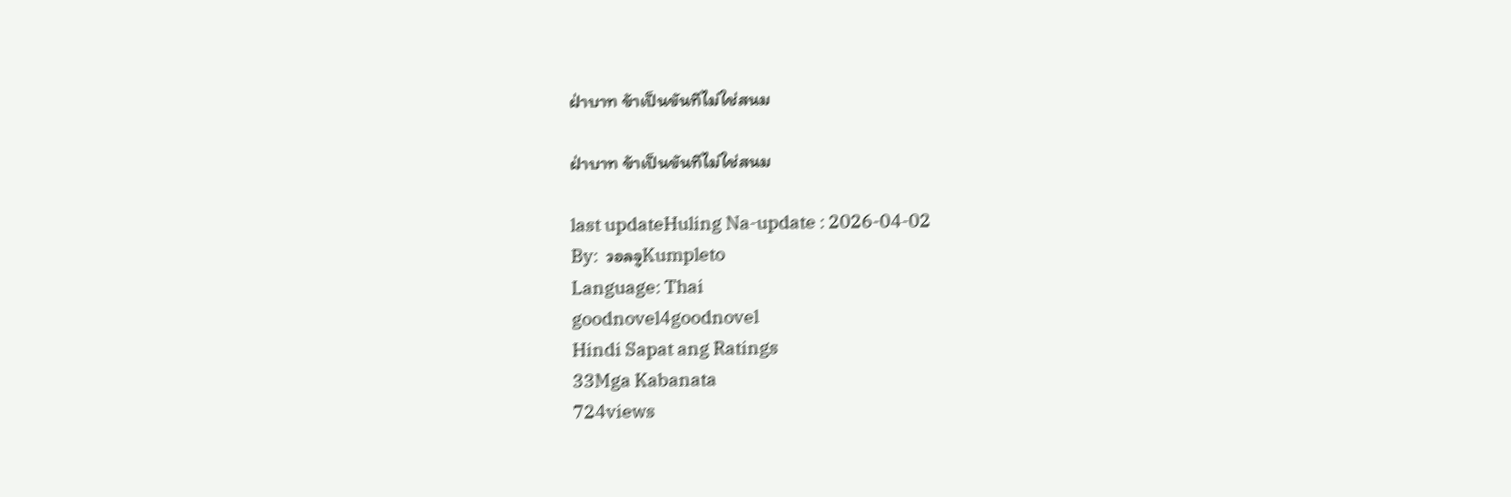ฝ่าบาท ข้าเป็นขันทีไม่ใช่สนม

ฝ่าบาท ข้าเป็นขันทีไม่ใช่สนม

last updateHuling Na-update : 2026-04-02
By:  วอลจูKumpleto
Language: Thai
goodnovel4goodnovel
Hindi Sapat ang Ratings
33Mga Kabanata
724views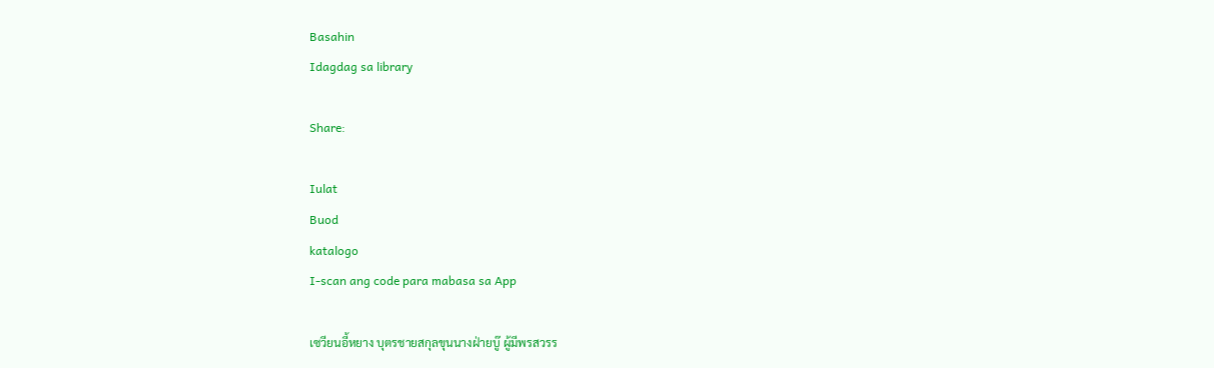Basahin
Idagdag sa library

Share:

Iulat
Buod
katalogo
I-scan ang code para mabasa sa App

เซวียนอี้หยาง บุตรชายสกุลขุนนางฝ่ายบู๊ ผู้มีพรสวรร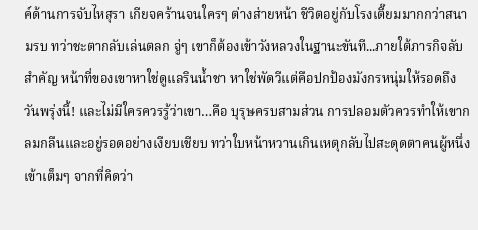ค์ด้านการจับไหสุรา เกียจคร้านจนใครๆ ต่างส่ายหน้า ชีวิตอยู่กับโรงเตี๊ยมมากกว่าสนามรบ ทว่าชะตากลับเล่นตลก จู่ๆ เขาก็ต้องเข้าวังหลวงในฐานะขันที...ภายใต้ภารกิจลับสำคัญ หน้าที่ของเขาหาใช่ดูแลรินน้ำชา หาใช่พัดวีแต่คือปกป้องมังกรหนุ่มให้รอดถึงวันพรุ่งนี้! และไม่มีใครควรรู้ว่าเขา…คือ บุรุษครบสามส่วน การปลอมตัวควรทำให้เขากลมกลืนและอยู่รอดอย่างเงียบเชียบ ทว่าใบหน้าหวานเกินเหตุกลับไปสะดุดตาคนผู้หนึ่งเข้าเต็มๆ จากที่คิดว่า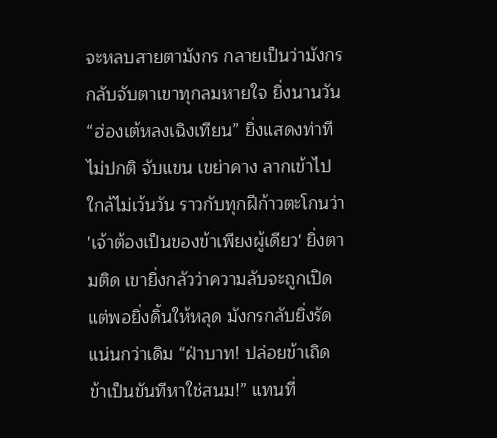จะหลบสายตามังกร กลายเป็นว่ามังกรกลับจับตาเขาทุกลมหายใจ ยิ่งนานวัน “ฮ่องเต้หลงเฉิงเทียน” ยิ่งแสดงท่าทีไม่ปกติ จับแขน เขย่าคาง ลากเข้าไปใกล้ไม่เว้นวัน ราวกับทุกฝีก้าวตะโกนว่า 'เจ้าต้องเป็นของข้าเพียงผู้เดียว' ยิ่งตามติด เขายิ่งกลัวว่าความลับจะถูกเปิด แต่พอยิ่งดิ้นให้หลุด มังกรกลับยิ่งรัดแน่นกว่าเดิม “ฝ่าบาท! ปล่อยข้าเถิด ข้าเป็นขันทีหาใช่สนม!” แทนที่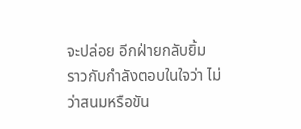จะปล่อย อีกฝ่ายกลับยิ้ม ราวกับกำลังตอบในใจว่า ไม่ว่าสนมหรือขัน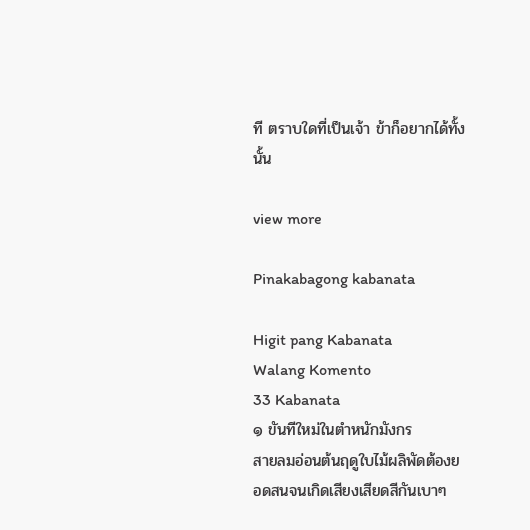ที ตราบใดที่เป็นเจ้า ข้าก็อยากได้ทั้งนั้น

view more

Pinakabagong kabanata

Higit pang Kabanata
Walang Komento
33 Kabanata
๑ ขันทีใหม่ในตำหนักมังกร
สายลมอ่อนต้นฤดูใบไม้ผลิพัดต้องยอดสนจนเกิดเสียงเสียดสีกันเบาๆ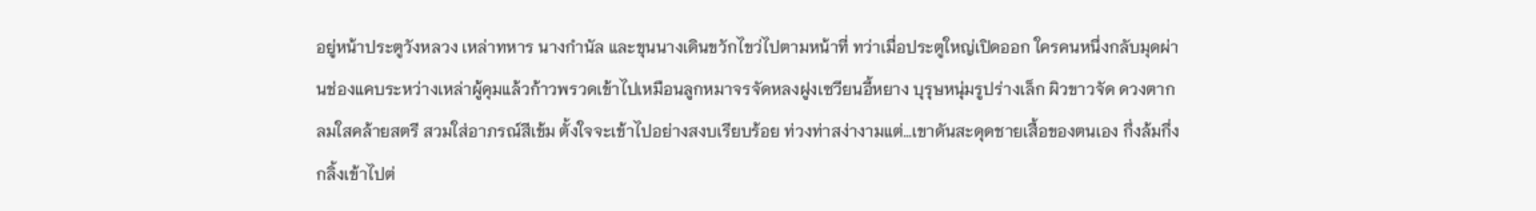อยู่หน้าประตูวังหลวง เหล่าทหาร นางกำนัล และขุนนางเดินขวักไขว่ไปตามหน้าที่ ทว่าเมื่อประตูใหญ่เปิดออก ใครคนหนึ่งกลับมุดผ่านช่องแคบระหว่างเหล่าผู้คุมแล้วก้าวพรวดเข้าไปเหมือนลูกหมาจรจัดหลงฝูงเซวียนอี้หยาง บุรุษหนุ่มรูปร่างเล็ก ผิวขาวจัด ดวงตากลมใสคล้ายสตรี สวมใส่อาภรณ์สีเข้ม ตั้งใจจะเข้าไปอย่างสงบเรียบร้อย ท่วงท่าสง่างามแต่…เขาดันสะดุดชายเสื้อของตนเอง กึ่งล้มกึ่งกลิ้งเข้าไปต่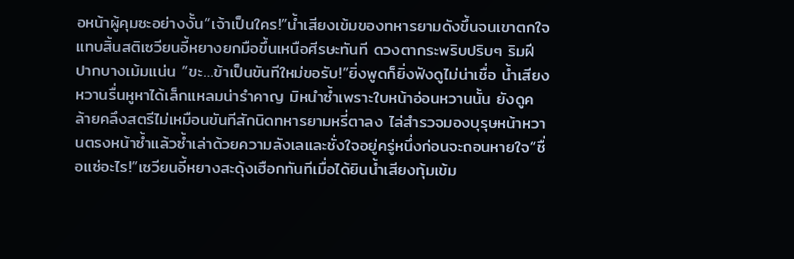อหน้าผู้คุมซะอย่างงั้น“เจ้าเป็นใคร!”น้ำเสียงเข้มของทหารยามดังขึ้นจนเขาตกใจแทบสิ้นสติเซวียนอี้หยางยกมือขึ้นเหนือศีรษะทันที ดวงตากระพริบปริบๆ ริมฝีปากบางเม้มแน่น “ขะ…ข้าเป็นขันทีใหม่ขอรับ!”ยิ่งพูดก็ยิ่งฟังดูไม่น่าเชื่อ น้ำเสียงหวานรื่นหูหาได้เล็กแหลมน่ารำคาญ มิหนำซ้ำเพราะใบหน้าอ่อนหวานนั้น ยังดูคล้ายคลึงสตรีไม่เหมือนขันทีสักนิดทหารยามหรี่ตาลง ไล่สำรวจมองบุรุษหน้าหวานตรงหน้าซ้ำแล้วซ้ำเล่าด้วยความลังเลและชั่งใจอยู่ครู่หนึ่งก่อนจะถอนหายใจ“ชื่อแซ่อะไร!”เซวียนอี้หยางสะดุ้งเฮือกทันทีเมื่อได้ยินน้ำเสียงทุ้มเข้ม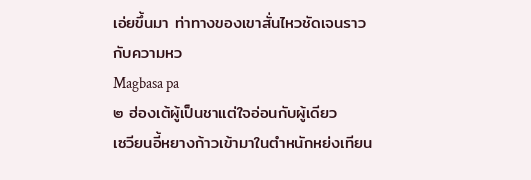เอ่ยขึ้นมา ท่าทางของเขาสั่นไหวชัดเจนราวกับความหว
Magbasa pa
๒ ฮ่องเต้ผู้เป็นชาแต่ใจอ่อนกับผู้เดียว
เซวียนอี้หยางก้าวเข้ามาในตำหนักหย่งเทียน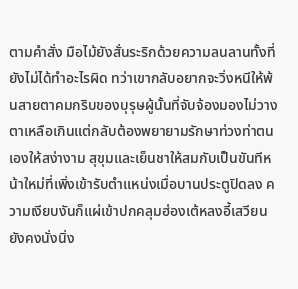ตามคำสั่ง มือไม้ยังสั่นระริกด้วยความลนลานทั้งที่ยังไม่ได้ทำอะไรผิด ทว่าเขากลับอยากจะวิ่งหนีให้พ้นสายตาคมกริบของบุรุษผู้นั้นที่จับจ้องมองไม่วางตาเหลือเกินแต่กลับต้องพยายามรักษาท่วงท่าตนเองให้สง่างาม สุขุมและเย็นชาให้สมกับเป็นขันทีหน้าใหม่ที่เพิ่งเข้ารับตำแหน่งเมื่อบานประตูปิดลง ความเงียบงันก็แผ่เข้าปกคลุมฮ่องเต้หลงอี้เสวียนยังคงนั่งนิ่ง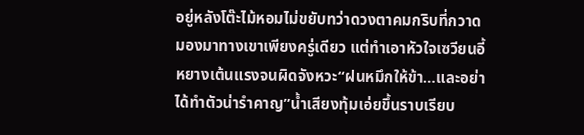อยู่หลังโต๊ะไม้หอมไม่ขยับทว่าดวงตาคมกริบที่กวาดมองมาทางเขาเพียงครู่เดียว แต่ทำเอาหัวใจเซวียนอี้หยางเต้นแรงจนผิดจังหวะ“ฝนหมึกให้ข้า…และอย่าได้ทำตัวน่ารำคาญ”น้ำเสียงทุ้มเอ่ยขึ้นราบเรียบ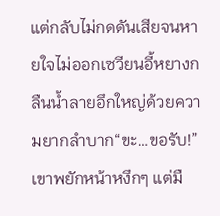แต่กลับไม่กดดันเสียจนหายใจไม่ออกเซวียนอี้หยางกลืนน้ำลายอึกใหญ่ด้วยความยากลำบาก“ขะ…ขอรับ!”เขาพยักหน้าหงึกๆ แต่มื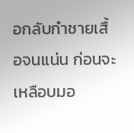อกลับกำชายเสื้อจนแน่น ก่อนจะเหลือบมอ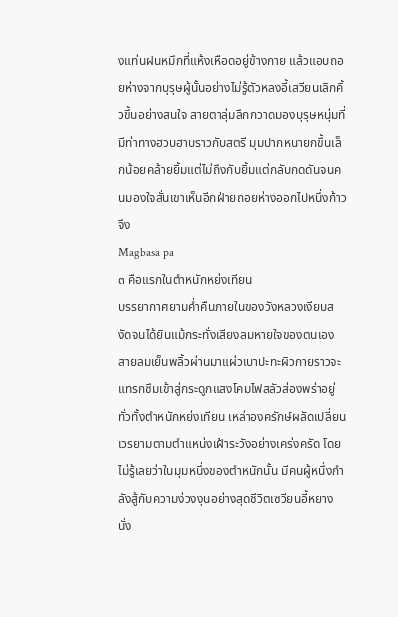งแท่นฝนหมึกที่แห้งเหือดอยู่ข้างกาย แล้วแอบถอยห่างจากบุรุษผู้นั้นอย่างไม่รู้ตัวหลงอี้เสวียนเลิกคิ้วขึ้นอย่างสนใจ สายตาลุ่มลึกกวาดมองบุรุษหนุ่มที่มีท่าทางฮวบฮาบราวกับสตรี มุมปากหนายกขึ้นเล็กน้อยคล้ายยิ้มแต่ไม่ถึงกับยิ้มแต่กลับกดดันจนคนมองใจสั่นเขาเห็นอีกฝ่ายถอยห่างออกไปหนึ่งก้าว จึง
Magbasa pa
๓ คือแรกในตำหนักหย่งเทียน
บรรยากาศยามค่ำคืนภายในของวังหลวงเงียบสงัดจนได้ยินแม้กระทั่งเสียงลมหายใจของตนเอง สายลมเย็นพลิ้วผ่านมาแผ่วเบาปะทะผิวกายราวจะแทรกซึมเข้าสู่กระดูกแสงโคมไฟสลัวส่องพร่าอยู่ทั่วทั้งตำหนักหย่งเทียน เหล่าองครักษ์ผลัดเปลี่ยนเวรยามตามตำแหน่งเฝ้าระวังอย่างเคร่งครัด โดยไม่รู้เลยว่าในมุมหนึ่งของตำหนักนั้น มีคนผู้หนึ่งกำลังสู้กับความง่วงงุนอย่างสุดชีวิตเซวียนอี้หยางนั่ง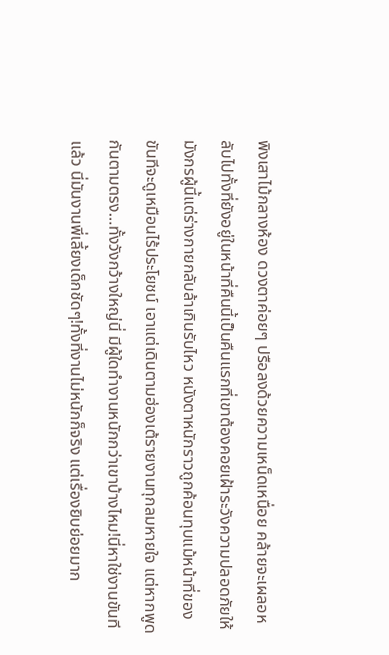พิงเสาไม้กลางห้อง ดวงตาค่อยๆ ปรือลงด้วยความเหน็ดเหนื่อย คล้ายจะเผลอหลับไปทั้งที่ยังอยู่ในหน้าที่คืนนี้เป็นคืนแรกที่เขาต้องคอยเฝ้าระวังความปลอดภัยให้ มังกรผู้นี้แต่ร่างกายกลับล้าเกินรับไหว หนังตาหนักราวถูกค้อนทุบแม้หน้าที่ของขันทีจะดูเหมือนไร้ประโยชน์ เอาแต่เดินตามฮ่องเต้รายงานทุกลมหายใจ แต่หากพูดกันตามตรง…ทั้งวังกว้างใหญ่นี่ มีผู้ใดทำงานหนักกว่าเขาบ้างไหม!นี่หาใช่งานขันทีแล้ว นี่มันงานพี่เลี้ยงเด็กชัดๆ!ทั้งที่งานไม่หนักก็จริง แต่เรื่องยิบย่อยมาก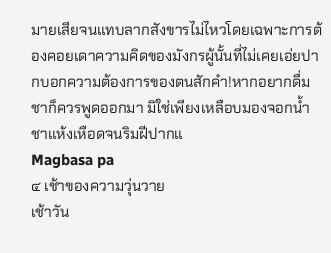มายเสียจนแทบลากสังขารไม่ไหวโดยเฉพาะการต้องคอยเดาความคิดของมังกรผู้นั้นที่ไม่เคยเอ่ยปากบอกความต้องการของตนสักคำ!หากอยากดื่มชาก็ควรพูดออกมา มิใช่เพียงเหลือบมองจอกน้ำชาแห้งเหือดจนริมฝีปากแ
Magbasa pa
๔ เช้าของความวุ่นวาย
เช้าวัน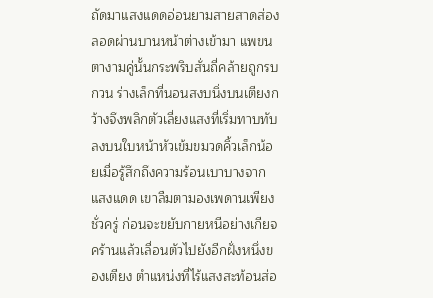ถัดมาแสงแดดอ่อนยามสายสาดส่องลอดผ่านบานหน้าต่างเข้ามา แพขนตางามคู่นั้นกระพริบสั่นถี่คล้ายถูกรบกวน ร่างเล็กที่นอนสงบนิ่งบนเตียงกว้างจึงพลิกตัวเลี่ยงแสงที่เริ่มทาบทับลงบนใบหน้าหัวเข้มขมวดคิ้วเล็กน้อยเมื่อรู้สึกถึงความร้อนเบาบางจากแสงแดด เขาลืมตามองเพดานเพียงชั่วครู่ ก่อนจะขยับกายหนีอย่างเกียจคร้านแล้วเลื่อนตัวไปยังอีกฝั่งหนึ่งของเตียง ตำแหน่งที่ไร้แสงสะท้อนส่อ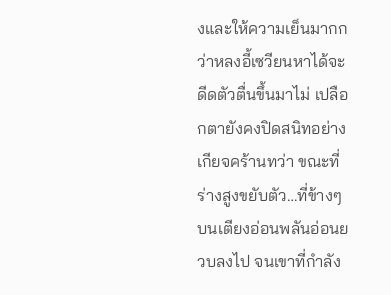งและให้ความเย็นมากกว่าหลงอี้เซวียนหาได้จะดีดตัวตื่นขึ้นมาไม่ เปลือกตายังคงปิดสนิทอย่างเกียจคร้านทว่า ขณะที่ร่างสูงขยับตัว…ที่ข้างๆ บนเตียงอ่อนพลันอ่อนยวบลงไป จนเขาที่กำลัง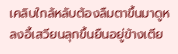เคลิบใกล้หลับต้องลืมตาขึ้นมาดูหลงอี้เสวียนลุกขึ้นยืนอยู่ข้างเตีย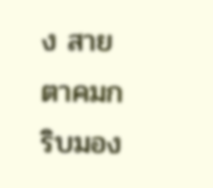ง สายตาคมกริบมอง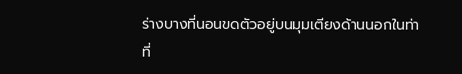ร่างบางที่นอนขดตัวอยู่บนมุมเตียงด้านนอกในท่าที่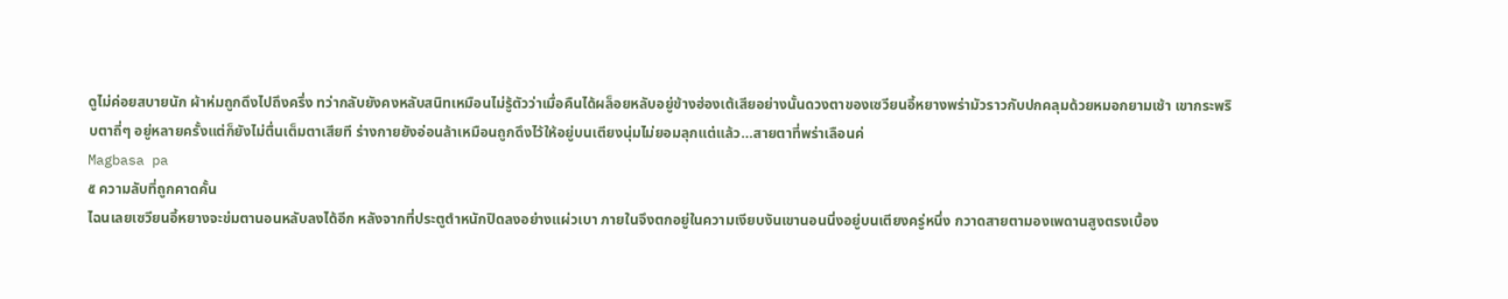ดูไม่ค่อยสบายนัก ผ้าห่มถูกดึงไปถึงครึ่ง ทว่ากลับยังคงหลับสนิทเหมือนไม่รู้ตัวว่าเมื่อคืนได้ผล็อยหลับอยู่ข้างฮ่องเต้เสียอย่างนั้นดวงตาของเซวียนอี้หยางพร่ามัวราวกับปกคลุมด้วยหมอกยามเช้า เขากระพริบตาถี่ๆ อยู่หลายครั้งแต่ก็ยังไม่ตื่นเต็มตาเสียที ร่างกายยังอ่อนล้าเหมือนถูกดึงไว้ให้อยู่บนเตียงนุ่มไม่ยอมลุกแต่แล้ว…สายตาที่พร่าเลือนค่
Magbasa pa
๕ ความลับที่ถูกคาดคั้น
ไฉนเลยเซวียนอี้หยางจะข่มตานอนหลับลงได้อีก หลังจากที่ประตูตำหนักปิดลงอย่างแผ่วเบา ภายในจึงตกอยู่ในความเงียบงันเขานอนนิ่งอยู่บนเตียงครู่หนึ่ง กวาดสายตามองเพดานสูงตรงเบื้อง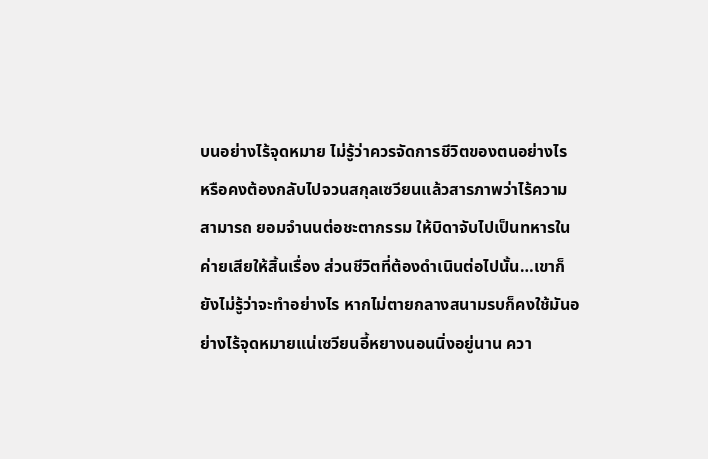บนอย่างไร้จุดหมาย ไม่รู้ว่าควรจัดการชีวิตของตนอย่างไร หรือคงต้องกลับไปจวนสกุลเซวียนแล้วสารภาพว่าไร้ความสามารถ ยอมจำนนต่อชะตากรรม ให้บิดาจับไปเป็นทหารในค่ายเสียให้สิ้นเรื่อง ส่วนชีวิตที่ต้องดำเนินต่อไปนั้น…เขาก็ยังไม่รู้ว่าจะทำอย่างไร หากไม่ตายกลางสนามรบก็คงใช้มันอย่างไร้จุดหมายแน่เซวียนอี้หยางนอนนิ่งอยู่นาน ควา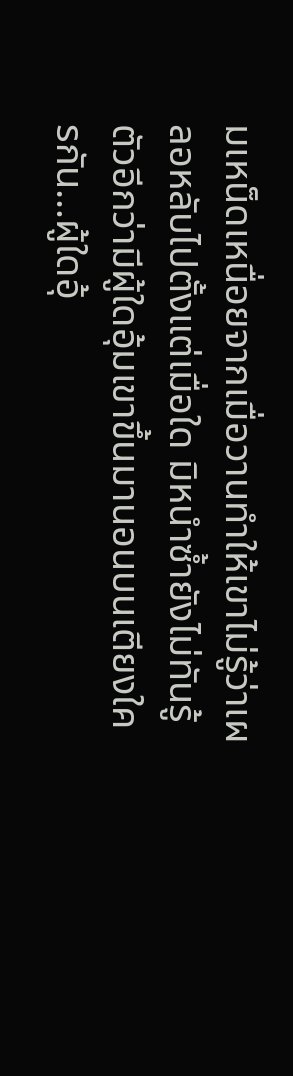มเหน็ดเหนื่อยจากเมื่อวานทำให้เขาไม่รู้ว่าเผลอหลับไปตั้งแต่เมื่อใด มิหนำซ้ำยังไม่ทันรู้ตัวอีกว่ามีผู้ใดอุ้มเขาขึ้นมานอนบนเตียงใครกัน…ผู้ใดอุ้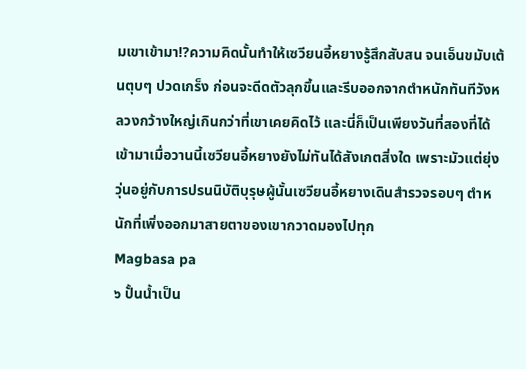มเขาเข้ามา!?ความคิดนั้นทำให้เซวียนอี้หยางรู้สึกสับสน จนเอ็นขมับเต้นตุบๆ ปวดเกร็ง ก่อนจะดีดตัวลุกขึ้นและรีบออกจากตำหนักทันทีวังหลวงกว้างใหญ่เกินกว่าที่เขาเคยคิดไว้ และนี่ก็เป็นเพียงวันที่สองที่ได้เข้ามาเมื่อวานนี้เซวียนอี้หยางยังไม่ทันได้สังเกตสิ่งใด เพราะมัวแต่ยุ่งวุ่นอยู่กับการปรนนิบัติบุรุษผู้นั้นเซวียนอี้หยางเดินสำรวจรอบๆ ตำหนักที่เพิ่งออกมาสายตาของเขากวาดมองไปทุก
Magbasa pa
๖ ปั้นน้ำเป็น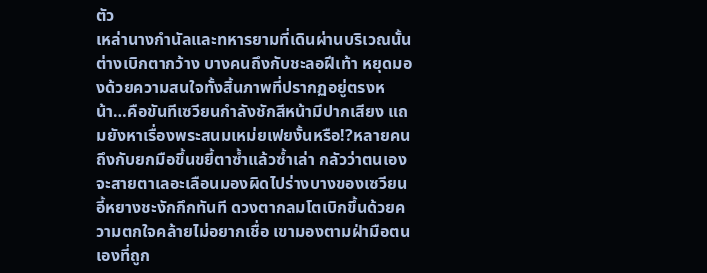ตัว
เหล่านางกำนัลและทหารยามที่เดินผ่านบริเวณนั้นต่างเบิกตากว้าง บางคนถึงกับชะลอฝีเท้า หยุดมองด้วยความสนใจทั้งสิ้นภาพที่ปรากฏอยู่ตรงหน้า…คือขันทีเซวียนกำลังชักสีหน้ามีปากเสียง แถมยังหาเรื่องพระสนมเหม่ยเฟยงั้นหรือ!?หลายคนถึงกับยกมือขึ้นขยี้ตาซ้ำแล้วซ้ำเล่า กลัวว่าตนเองจะสายตาเลอะเลือนมองผิดไปร่างบางของเซวียนอี้หยางชะงักกึกทันที ดวงตากลมโตเบิกขึ้นด้วยความตกใจคล้ายไม่อยากเชื่อ เขามองตามฝ่ามือตนเองที่ถูก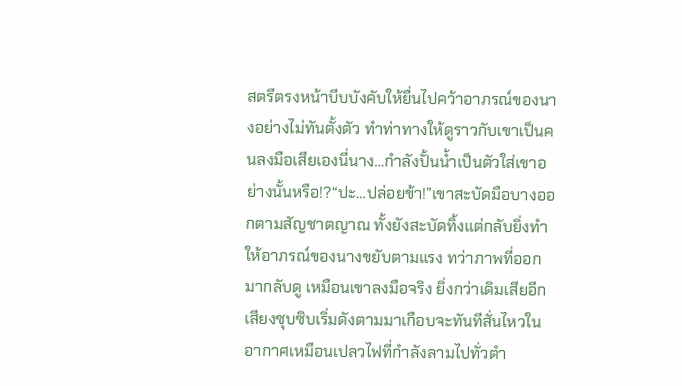สตรีตรงหน้าบีบบังคับให้ยื่นไปคว้าอาภรณ์ของนางอย่างไม่ทันตั้งตัว ทำท่าทางให้ดูราวกับเขาเป็นคนลงมือเสียเองนี่นาง…กำลังปั้นน้ำเป็นตัวใส่เขาอย่างนั้นหรือ!?“ปะ…ปล่อยข้า!”เขาสะบัดมือบางออกตามสัญชาตญาณ ทั้งยังสะบัดทิ้งแต่กลับยิ่งทำให้อาภรณ์ของนางขยับตามแรง ทว่าภาพที่ออกมากลับดู เหมือนเขาลงมือจริง ยิ่งกว่าเดิมเสียอีกเสียงซุบซิบเริ่มดังตามมาเกือบจะทันทีสั่นไหวในอากาศเหมือนเปลวไฟที่กำลังลามไปทั่วตำ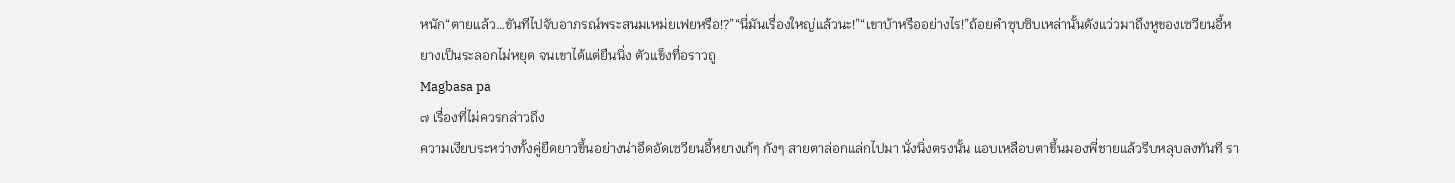หนัก“ตายแล้ว…ขันทีไปจับอาภรณ์พระสนมเหม่ยเฟยหรือ!?”“นี่มันเรื่องใหญ่แล้วนะ!”“เขาบ้าหรืออย่างไร!”ถ้อยคำซุบซิบเหล่านั้นดังแว่วมาถึงหูของเซวียนอี้หยางเป็นระลอกไม่หยุด จนเขาได้แต่ยืนนิ่ง ตัวแข็งทื่อราวถู
Magbasa pa
๗ เรื่องที่ไม่ควรกล่าวถึง
ความเงียบระหว่างทั้งคู่ยืดยาวขึ้นอย่างน่าอึดอัดเซวียนอี้หยางเก้ๆ กังๆ สายตาล่อกแล่กไปมา นั่งนิ่งตรงนั้น แอบเหลือบตาขึ้นมองพี่ชายแล้วรีบหลุบลงทันที รา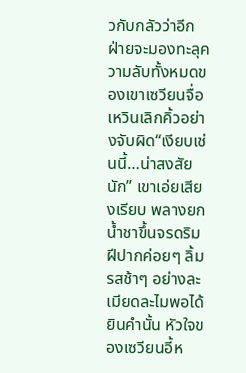วกับกลัวว่าอีกฝ่ายจะมองทะลุความลับทั้งหมดของเขาเซวียนจื่อเหวินเลิกคิ้วอย่างจับผิด“เงียบเช่นนี้…น่าสงสัยนัก” เขาเอ่ยเสียงเรียบ พลางยกน้ำชาขึ้นจรดริมฝีปากค่อยๆ ลิ้มรสช้าๆ อย่างละเมียดละไมพอได้ยินคำนั้น หัวใจของเซวียนอี้ห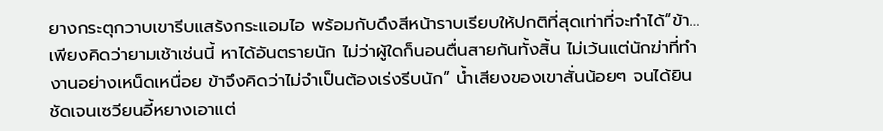ยางกระตุกวาบเขารีบแสร้งกระแอมไอ พร้อมกับดึงสีหน้าราบเรียบให้ปกติที่สุดเท่าที่จะทำได้“ข้า…เพียงคิดว่ายามเช้าเช่นนี้ หาได้อันตรายนัก ไม่ว่าผู้ใดก็นอนตื่นสายกันทั้งสิ้น ไม่เว้นแต่นักฆ่าที่ทำงานอย่างเหน็ดเหนื่อย ข้าจึงคิดว่าไม่จำเป็นต้องเร่งรีบนัก” น้ำเสียงของเขาสั่นน้อยๆ จนได้ยินชัดเจนเซวียนอี้หยางเอาแต่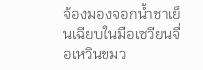จ้องมองจอกน้ำชาเย็นเฉียบในมือเซวียนจื่อเหวินขมว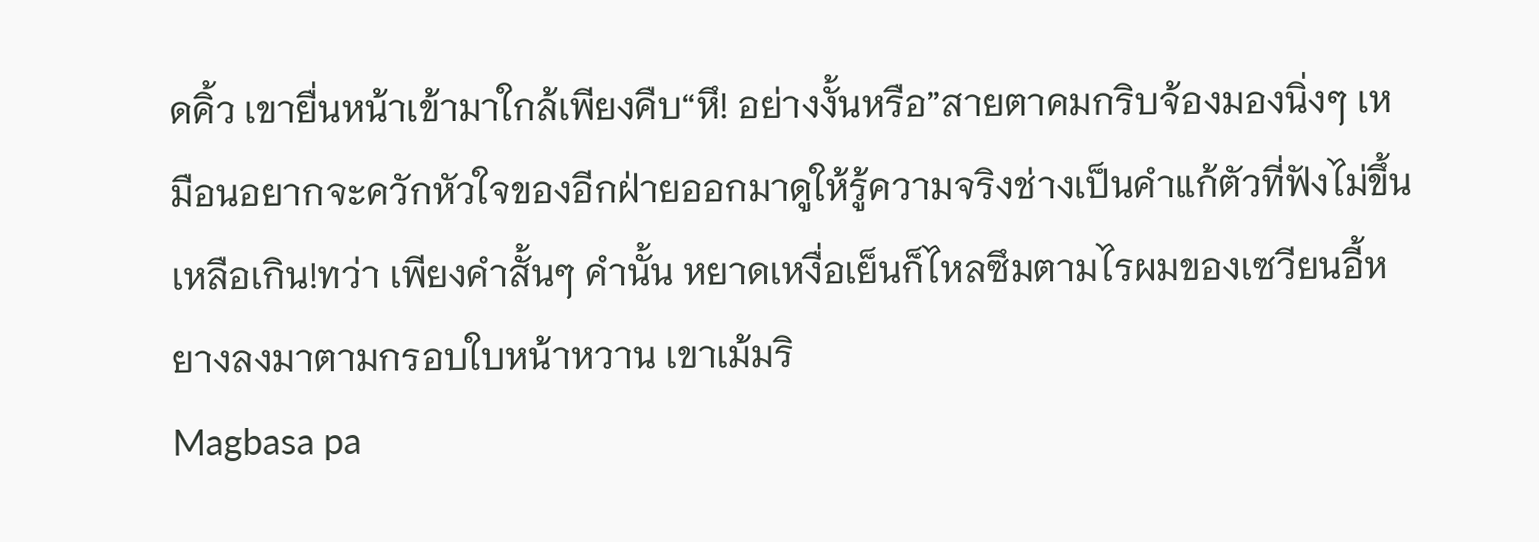ดคิ้ว เขายื่นหน้าเข้ามาใกล้เพียงคืบ“หึ! อย่างงั้นหรือ”สายตาคมกริบจ้องมองนิ่งๆ เหมือนอยากจะควักหัวใจของอีกฝ่ายออกมาดูให้รู้ความจริงช่างเป็นคำแก้ตัวที่ฟังไม่ขึ้นเหลือเกิน!ทว่า เพียงคำสั้นๆ คำนั้น หยาดเหงื่อเย็นก็ไหลซึมตามไรผมของเซวียนอี้หยางลงมาตามกรอบใบหน้าหวาน เขาเม้มริ
Magbasa pa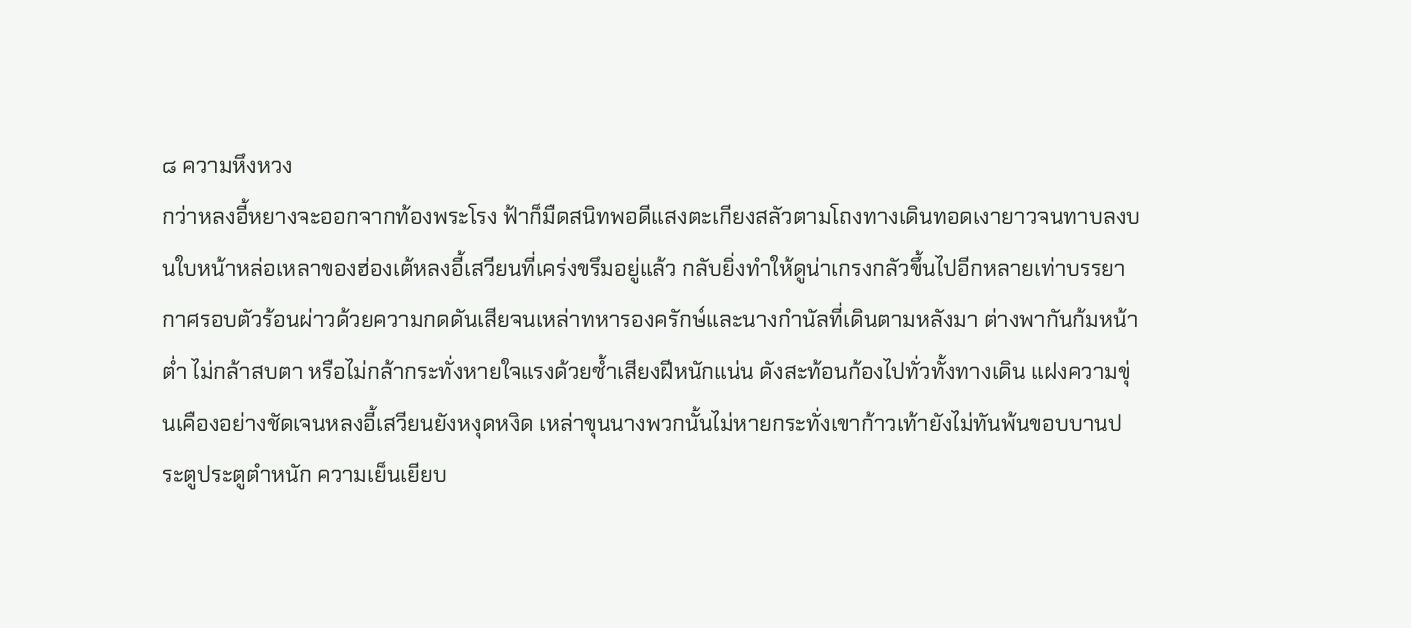๘ ความหึงหวง
กว่าหลงอี้หยางจะออกจากท้องพระโรง ฟ้าก็มืดสนิทพอดีแสงตะเกียงสลัวตามโถงทางเดินทอดเงายาวจนทาบลงบนใบหน้าหล่อเหลาของฮ่องเต้หลงอี้เสวียนที่เคร่งขรึมอยู่แล้ว กลับยิ่งทำให้ดูน่าเกรงกลัวขึ้นไปอีกหลายเท่าบรรยากาศรอบตัวร้อนผ่าวด้วยความกดดันเสียจนเหล่าทหารองครักษ์และนางกำนัลที่เดินตามหลังมา ต่างพากันก้มหน้าต่ำ ไม่กล้าสบตา หรือไม่กล้ากระทั่งหายใจแรงด้วยซ้ำเสียงฝีหนักแน่น ดังสะท้อนก้องไปทั่วทั้งทางเดิน แฝงความขุ่นเคืองอย่างชัดเจนหลงอี้เสวียนยังหงุดหงิด เหล่าขุนนางพวกนั้นไม่หายกระทั่งเขาก้าวเท้ายังไม่ทันพ้นขอบบานประตูประตูตำหนัก ความเย็นเยียบ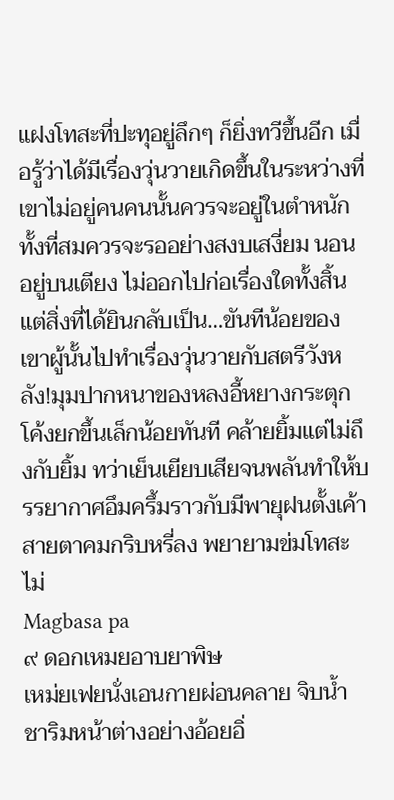แฝงโทสะที่ปะทุอยู่ลึกๆ ก็ยิ่งทวีขึ้นอีก เมื่อรู้ว่าได้มีเรื่องวุ่นวายเกิดขึ้นในระหว่างที่เขาไม่อยู่คนคนนั้นควรจะอยู่ในตำหนัก ทั้งที่สมควรจะรออย่างสงบเสงี่ยม นอนอยู่บนเตียง ไม่ออกไปก่อเรื่องใดทั้งสิ้นแต่สิ่งที่ได้ยินกลับเป็น…ขันทีน้อยของเขาผู้นั้นไปทำเรื่องวุ่นวายกับสตรีวังหลัง!มุมปากหนาของหลงอี้หยางกระตุกโค้งยกขึ้นเล็กน้อยทันที คล้ายยิ้มแต่ไม่ถึงกับยิ้ม ทว่าเย็นเยียบเสียจนพลันทำให้บรรยากาศอึมครึ้มราวกับมีพายุฝนตั้งเค้าสายตาคมกริบหรี่ลง พยายามข่มโทสะไม่
Magbasa pa
๙ ดอกเหมยอาบยาพิษ
เหม่ยเฟยนั่งเอนกายผ่อนคลาย จิบน้ำชาริมหน้าต่างอย่างอ้อยอิ่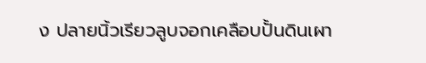ง ปลายนิ้วเรียวลูบจอกเคลือบปั้นดินเผา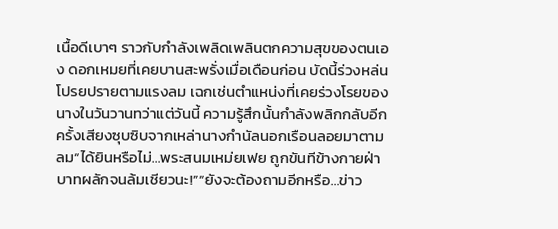เนื้อดีเบาๆ ราวกับกำลังเพลิดเพลินตกความสุขของตนเอง ดอกเหมยที่เคยบานสะพรั่งเมื่อเดือนก่อน บัดนี้ร่วงหล่นโปรยปรายตามแรงลม เฉกเช่นตำแหน่งที่เคยร่วงโรยของนางในวันวานทว่าแต่วันนี้ ความรู้สึกนั้นกำลังพลิกกลับอีกครั้งเสียงซุบซิบจากเหล่านางกำนัลนอกเรือนลอยมาตามลม“ได้ยินหรือไม่…พระสนมเหม่ยเฟย ถูกขันทีข้างกายฝ่าบาทผลักจนล้มเชียวนะ!”“ยังจะต้องถามอีกหรือ…ข่าว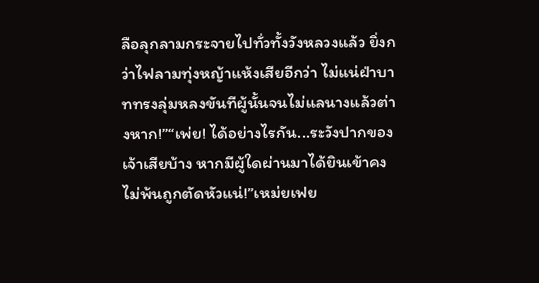ลือลุกลามกระจายไปทั่วทั้งวังหลวงแล้ว ยิ่งกว่าไฟลามทุ่งหญ้าแห้งเสียอีกว่า ไม่แน่ฝ่าบาททรงลุ่มหลงขันทีผู้นั้นจนไม่แลนางแล้วต่างหาก!”“เพ่ย! ได้อย่างไรกัน...ระวังปากของเจ้าเสียบ้าง หากมีผู้ใดผ่านมาได้ยินเข้าคงไม่พ้นถูกตัดหัวแน่!”เหม่ยเฟย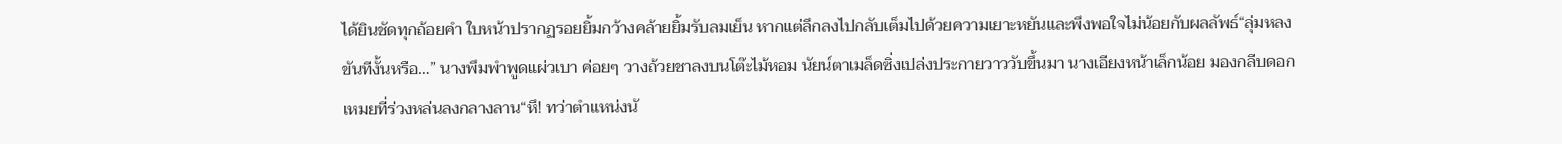ได้ยินชัดทุกถ้อยคำ ใบหน้าปรากฏรอยยิ้มกว้างคล้ายยิ้มรับลมเย็น หากแต่ลึกลงไปกลับเต็มไปด้วยความเยาะหยันและพึงพอใจไม่น้อยกับผลลัพธ์“ลุ่มหลงขันทีงั้นหรือ…” นางพึมพำพูดแผ่วเบา ค่อยๆ วางถ้วยชาลงบนโต๊ะไม้หอม นัยน์ตาเมล็ดซิ่งเปล่งประกายวาววับขึ้นมา นางเอียงหน้าเล็กน้อย มองกลีบดอกเหมยที่ร่วงหล่นลงกลางลาน“หึ! ทว่าตำแหน่งนั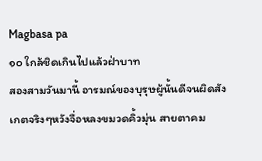Magbasa pa
๑๐ ใกล้ชิดเกินไปแล้วฝ่าบาท
สองสามวันมานี้ อารมณ์ของบุรุษผู้นั้นดีจนผิดสังเกตจริงๆหวังจื่อหลงขมวดคิ้วมุ่น สายตาคม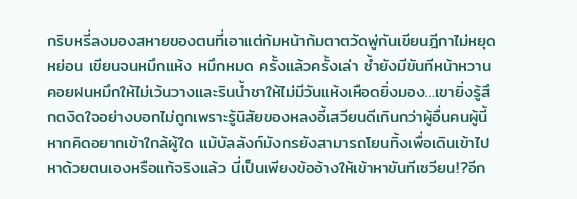กริบหรี่ลงมองสหายของตนที่เอาแต่ก้มหน้าก้มตาตวัดพู่กันเขียนฎีกาไม่หยุดหย่อน เขียนจนหมึกแห้ง หมึกหมด ครั้งแล้วครั้งเล่า ซ้ำยังมีขันทีหน้าหวานคอยฝนหมึกให้ไม่เว้นวางและรินน้ำชาให้ไม่มีวันแห้งเหือดยิ่งมอง…เขายิ่งรู้สึกตงิดใจอย่างบอกไม่ถูกเพราะรู้นิสัยของหลงอี้เสวียนดีเกินกว่าผู้อื่นคนผู้นี้หากคิดอยากเข้าใกล้ผู้ใด แม้บัลลังก์มังกรยังสามารถโยนทิ้งเพื่อเดินเข้าไปหาด้วยตนเองหรือแท้จริงแล้ว นี่เป็นเพียงข้ออ้างให้เข้าหาขันทีเซวียน!?อีก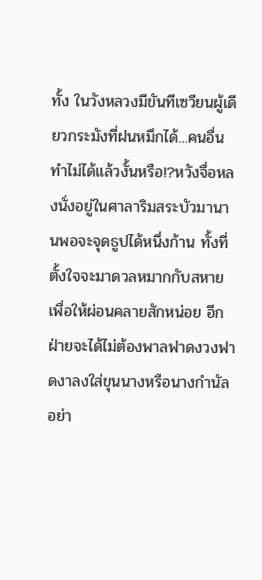ทั้ง ในวังหลวงมีขันทีเซวียนผู้เดียวกระมังที่ฝนหมึกได้...คนอื่นทำไม่ได้แล้วงั้นหรือ!?หวังจื่อหลงนั่งอยู่ในศาลาริมสระบัวมานานพอจะจุดธูปได้หนึ่งก้าน ทั้งที่ตั้งใจจะมาดวลหมากกับสหายเพื่อให้ผ่อนคลายสักหน่อย อีกฝ่ายจะได้ไม่ต้องพาลฟาดงวงฟาดงาลงใส่ขุนนางหรือนางกำนัลอย่า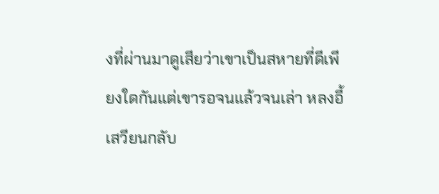งที่ผ่านมาดูเสียว่าเขาเป็นสหายที่ดีเพียงใดกันแต่เขารอจนแล้วจนเล่า หลงอี้เสวียนกลับ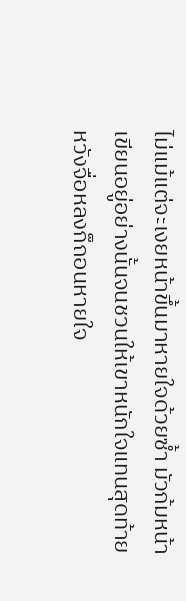ไม่แม้แต่จะเงยหน้าขึ้นมาหายใจด้วยซ้ำ มัวก้มหน้าเขียนอยู่อย่างนั้นจนชวนให้เขาหนักใจแทนสุดท้าย หวังจื่อหลงก็ถอนหายใจ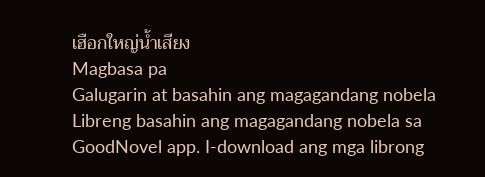เฮือกใหญ่น้ำเสียง
Magbasa pa
Galugarin at basahin ang magagandang nobela
Libreng basahin ang magagandang nobela sa GoodNovel app. I-download ang mga librong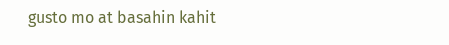gusto mo at basahin kahit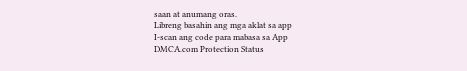saan at anumang oras.
Libreng basahin ang mga aklat sa app
I-scan ang code para mabasa sa App
DMCA.com Protection Status